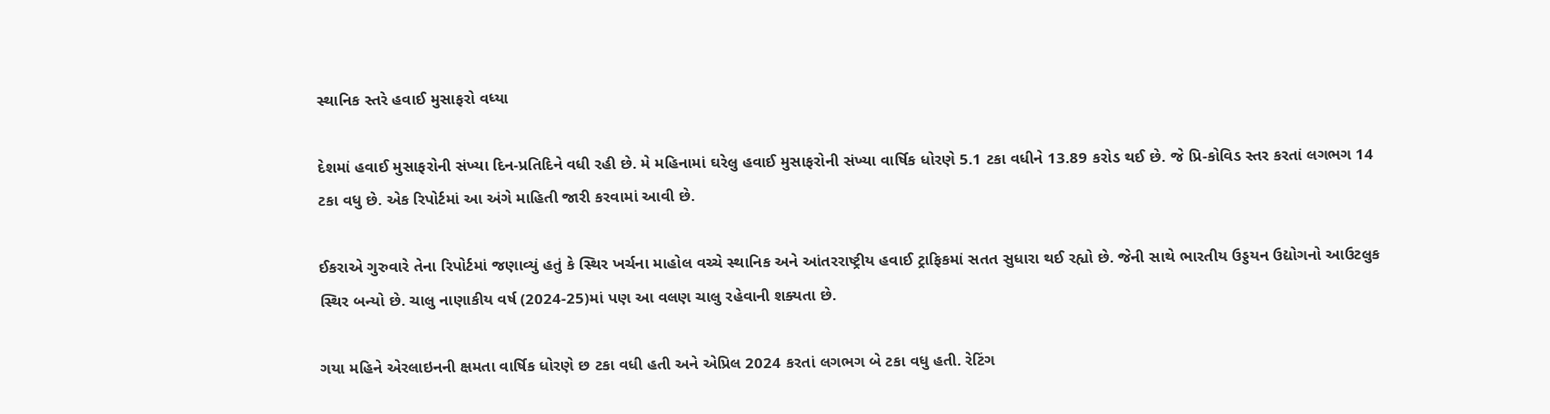સ્થાનિક સ્તરે હવાઈ મુસાફરો વધ્યા

દેશમાં હવાઈ મુસાફરોની સંખ્યા દિન-પ્રતિદિને વધી રહી છે. મે મહિનામાં ઘરેલુ હવાઈ મુસાફરોની સંખ્યા વાર્ષિક ધોરણે 5.1 ટકા વધીને 13.89 કરોડ થઈ છે. જે પ્રિ-કોવિડ સ્તર કરતાં લગભગ 14 ટકા વધુ છે. એક રિપોર્ટમાં આ અંગે માહિતી જારી કરવામાં આવી છે.

ઈકરાએ ગુરુવારે તેના રિપોર્ટમાં જણાવ્યું હતું કે સ્થિર ખર્ચના માહોલ વચ્ચે સ્થાનિક અને આંતરરાષ્ટ્રીય હવાઈ ટ્રાફિકમાં સતત સુધારા થઈ રહ્યો છે. જેની સાથે ભારતીય ઉડ્ડયન ઉદ્યોગનો આઉટલુક સ્થિર બન્યો છે. ચાલુ નાણાકીય વર્ષ (2024-25)માં પણ આ વલણ ચાલુ રહેવાની શક્યતા છે.

ગયા મહિને એરલાઇનની ક્ષમતા વાર્ષિક ધોરણે છ ટકા વધી હતી અને એપ્રિલ 2024 કરતાં લગભગ બે ટકા વધુ હતી. રેટિંગ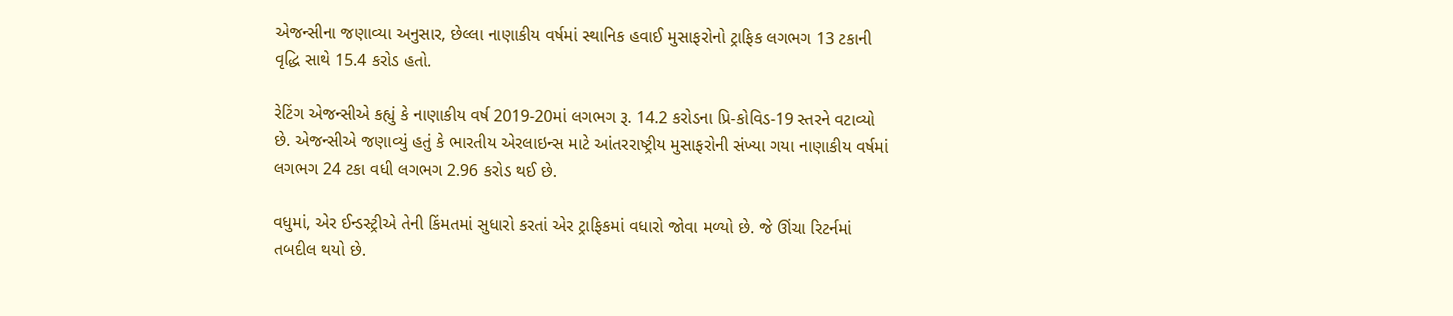એજન્સીના જણાવ્યા અનુસાર, છેલ્લા નાણાકીય વર્ષમાં સ્થાનિક હવાઈ મુસાફરોનો ટ્રાફિક લગભગ 13 ટકાની વૃદ્ધિ સાથે 15.4 કરોડ હતો.

રેટિંગ એજન્સીએ કહ્યું કે નાણાકીય વર્ષ 2019-20માં લગભગ રૂ. 14.2 કરોડના પ્રિ-કોવિડ-19 સ્તરને વટાવ્યો છે. એજન્સીએ જણાવ્યું હતું કે ભારતીય એરલાઇન્સ માટે આંતરરાષ્ટ્રીય મુસાફરોની સંખ્યા ગયા નાણાકીય વર્ષમાં લગભગ 24 ટકા વધી લગભગ 2.96 કરોડ થઈ છે.

વધુમાં, એર ઈન્ડસ્ટ્રીએ તેની કિંમતમાં સુધારો કરતાં એર ટ્રાફિકમાં વધારો જોવા મળ્યો છે. જે ઊંચા રિટર્નમાં તબદીલ થયો છે.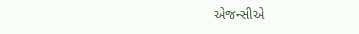એજન્સીએ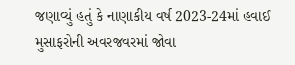જણાવ્યું હતું કે નાણાકીય વર્ષ 2023-24માં હવાઈ મુસાફરોની અવરજવરમાં જોવા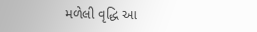મળેલી વૃદ્ધિ આ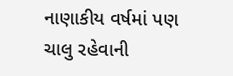નાણાકીય વર્ષમાં પણ ચાલુ રહેવાની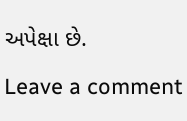અપેક્ષા છે.

Leave a comment